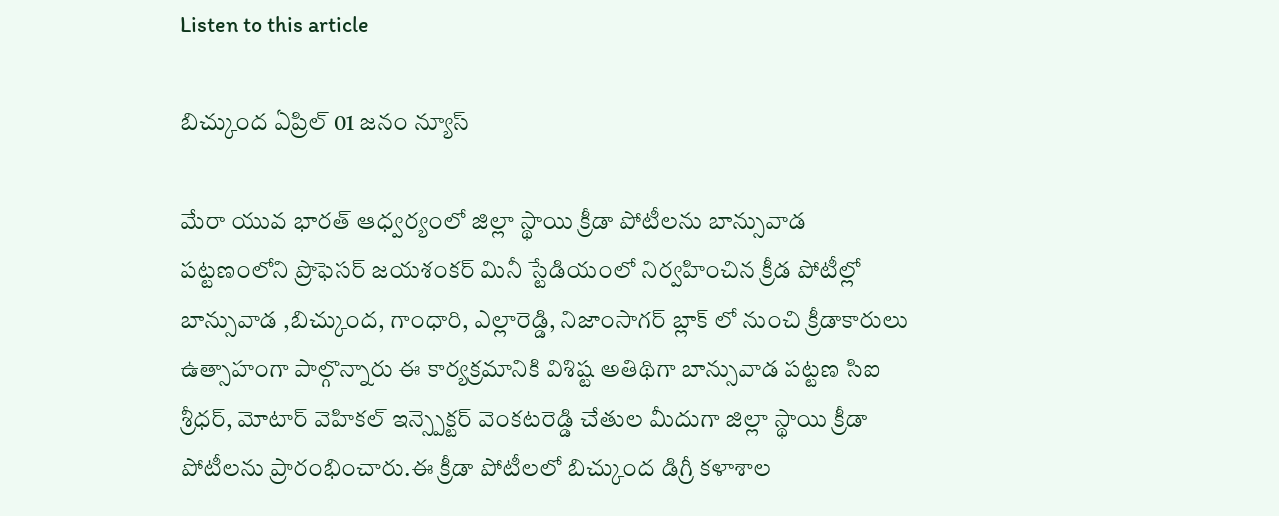Listen to this article

బిచ్కుంద ఏప్రిల్ 01 జనం న్యూస్

మేరా యువ భారత్ ఆధ్వర్యంలో జిల్లా స్థాయి క్రీడా పోటీలను బాన్సువాడ పట్టణంలోని ప్రొఫెసర్ జయశంకర్ మినీ స్టేడియంలో నిర్వహించిన క్రీడ పోటీల్లో బాన్సువాడ ,బిచ్కుంద, గాంధారి, ఎల్లారెడ్డి, నిజాంసాగర్ బ్లాక్ లో నుంచి క్రీడాకారులు ఉత్సాహంగా పాల్గొన్నారు ఈ కార్యక్రమానికి విశిష్ట అతిథిగా బాన్సువాడ పట్టణ సిఐ శ్రీధర్, మోటార్ వెహికల్ ఇన్స్పెక్టర్ వెంకటరెడ్డి చేతుల మీదుగా జిల్లా స్థాయి క్రీడా పోటీలను ప్రారంభించారు.ఈ క్రీడా పోటీలలో బిచ్కుంద డిగ్రీ కళాశాల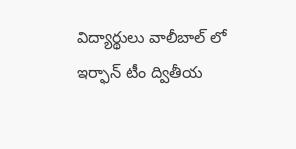విద్యార్థులు వాలీబాల్ లో ఇర్ఫాన్ టీం ద్వితీయ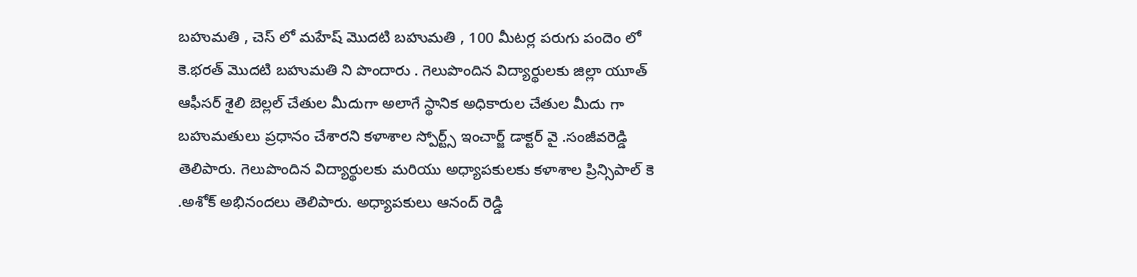బహుమతి , చెస్ లో మహేష్ మొదటి బహుమతి , 100 మీటర్ల పరుగు పందెం లో కె.భరత్ మొదటి బహుమతి ని పొందారు . గెలుపొందిన విద్యార్థులకు జిల్లా యూత్ ఆఫీసర్ శైలి బెల్లల్ చేతుల మీదుగా అలాగే స్థానిక అధికారుల చేతుల మీదు గా బహుమతులు ప్రధానం చేశారని కళాశాల స్పోర్ట్స్ ఇంచార్జ్ డాక్టర్ వై .సంజీవరెడ్డి తెలిపారు. గెలుపొందిన విద్యార్థులకు మరియు అధ్యాపకులకు కళాశాల ప్రిన్సిపాల్ కె .అశోక్ అభినందలు తెలిపారు. అధ్యాపకులు ఆనంద్ రెడ్డి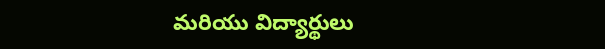మరియు విద్యార్థులు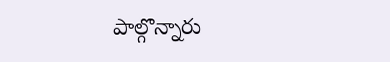పాల్గొన్నారు